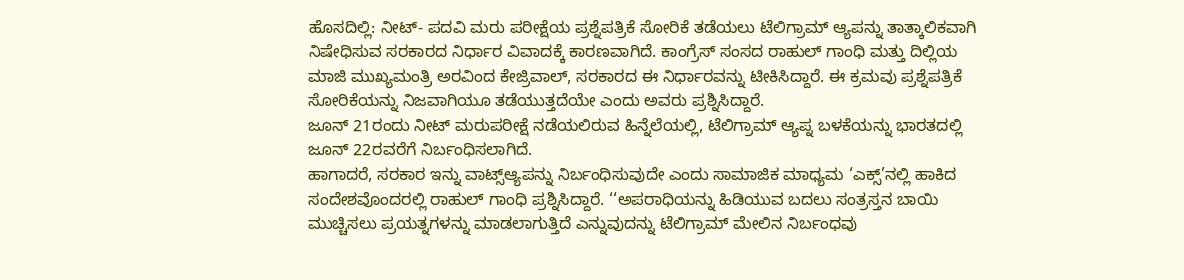ಹೊಸದಿಲ್ಲಿ: ನೀಟ್- ಪದವಿ ಮರು ಪರೀಕ್ಷೆಯ ಪ್ರಶ್ನೆಪತ್ರಿಕೆ ಸೋರಿಕೆ ತಡೆಯಲು ಟೆಲಿಗ್ರಾಮ್ ಆ್ಯಪನ್ನು ತಾತ್ಕಾಲಿಕವಾಗಿ ನಿಷೇಧಿಸುವ ಸರಕಾರದ ನಿರ್ಧಾರ ವಿವಾದಕ್ಕೆ ಕಾರಣವಾಗಿದೆ. ಕಾಂಗ್ರೆಸ್ ಸಂಸದ ರಾಹುಲ್ ಗಾಂಧಿ ಮತ್ತು ದಿಲ್ಲಿಯ ಮಾಜಿ ಮುಖ್ಯಮಂತ್ರಿ ಅರವಿಂದ ಕೇಜ್ರಿವಾಲ್, ಸರಕಾರದ ಈ ನಿರ್ಧಾರವನ್ನು ಟೀಕಿಸಿದ್ದಾರೆ. ಈ ಕ್ರಮವು ಪ್ರಶ್ನೆಪತ್ರಿಕೆ ಸೋರಿಕೆಯನ್ನು ನಿಜವಾಗಿಯೂ ತಡೆಯುತ್ತದೆಯೇ ಎಂದು ಅವರು ಪ್ರಶ್ನಿಸಿದ್ದಾರೆ.
ಜೂನ್ 21ರಂದು ನೀಟ್ ಮರುಪರೀಕ್ಷೆ ನಡೆಯಲಿರುವ ಹಿನ್ನೆಲೆಯಲ್ಲಿ, ಟೆಲಿಗ್ರಾಮ್ ಆ್ಯಪ್ನ ಬಳಕೆಯನ್ನು ಭಾರತದಲ್ಲಿ ಜೂನ್ 22ರವರೆಗೆ ನಿರ್ಬಂಧಿಸಲಾಗಿದೆ.
ಹಾಗಾದರೆ, ಸರಕಾರ ಇನ್ನು ವಾಟ್ಸ್ಆ್ಯಪನ್ನು ನಿರ್ಬಂಧಿಸುವುದೇ ಎಂದು ಸಾಮಾಜಿಕ ಮಾಧ್ಯಮ ‘ಎಕ್ಸ್’ನಲ್ಲಿ ಹಾಕಿದ ಸಂದೇಶವೊಂದರಲ್ಲಿ ರಾಹುಲ್ ಗಾಂಧಿ ಪ್ರಶ್ನಿಸಿದ್ದಾರೆ. ‘‘ಅಪರಾಧಿಯನ್ನು ಹಿಡಿಯುವ ಬದಲು ಸಂತ್ರಸ್ತನ ಬಾಯಿ ಮುಚ್ಚಿಸಲು ಪ್ರಯತ್ನಗಳನ್ನು ಮಾಡಲಾಗುತ್ತಿದೆ ಎನ್ನುವುದನ್ನು ಟೆಲಿಗ್ರಾಮ್ ಮೇಲಿನ ನಿರ್ಬಂಧವು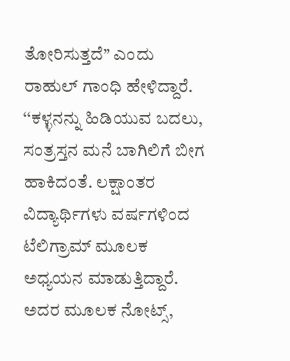ತೋರಿಸುತ್ತದೆ’’ ಎಂದು ರಾಹುಲ್ ಗಾಂಧಿ ಹೇಳಿದ್ದಾರೆ.
‘‘ಕಳ್ಳನನ್ನು ಹಿಡಿಯುವ ಬದಲು, ಸಂತ್ರಸ್ತನ ಮನೆ ಬಾಗಿಲಿಗೆ ಬೀಗ ಹಾಕಿದಂತೆ. ಲಕ್ಷಾಂತರ ವಿದ್ಯಾರ್ಥಿಗಳು ವರ್ಷಗಳಿಂದ ಟೆಲಿಗ್ರಾಮ್ ಮೂಲಕ ಅಧ್ಯಯನ ಮಾಡುತ್ತಿದ್ದಾರೆ. ಅದರ ಮೂಲಕ ನೋಟ್ಸ್,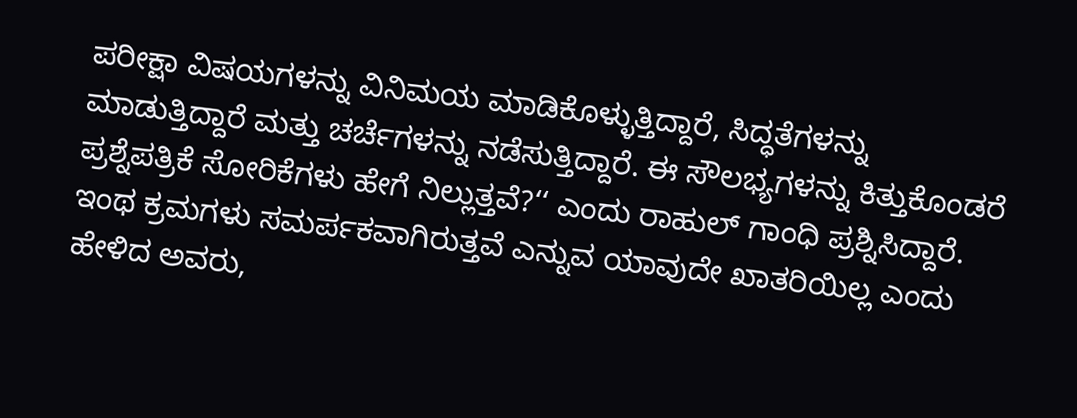ಪರೀಕ್ಷಾ ವಿಷಯಗಳನ್ನು ವಿನಿಮಯ ಮಾಡಿಕೊಳ್ಳುತ್ತಿದ್ದಾರೆ, ಸಿದ್ಧತೆಗಳನ್ನು ಮಾಡುತ್ತಿದ್ದಾರೆ ಮತ್ತು ಚರ್ಚೆಗಳನ್ನು ನಡೆಸುತ್ತಿದ್ದಾರೆ. ಈ ಸೌಲಭ್ಯಗಳನ್ನು ಕಿತ್ತುಕೊಂಡರೆ ಪ್ರಶ್ನೆಪತ್ರಿಕೆ ಸೋರಿಕೆಗಳು ಹೇಗೆ ನಿಲ್ಲುತ್ತವೆ?‘‘ ಎಂದು ರಾಹುಲ್ ಗಾಂಧಿ ಪ್ರಶ್ನಿಸಿದ್ದಾರೆ.
ಇಂಥ ಕ್ರಮಗಳು ಸಮರ್ಪಕವಾಗಿರುತ್ತವೆ ಎನ್ನುವ ಯಾವುದೇ ಖಾತರಿಯಿಲ್ಲ ಎಂದು ಹೇಳಿದ ಅವರು,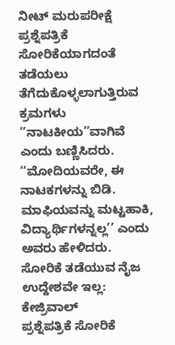ನೀಟ್ ಮರುಪರೀಕ್ಷೆ ಪ್ರಶ್ನೆಪತ್ರಿಕೆ ಸೋರಿಕೆಯಾಗದಂತೆ ತಡೆಯಲು ತೆಗೆದುಕೊಳ್ಳಲಾಗುತ್ತಿರುವ ಕ್ರಮಗಳು ‘‘ನಾಟಕೀಯ’’ವಾಗಿವೆ ಎಂದು ಬಣ್ಣಿಸಿದರು. ‘‘ಮೋದಿಯವರೇ, ಈ ನಾಟಕಗಳನ್ನು ಬಿಡಿ. ಮಾಫಿಯವನ್ನು ಮಟ್ಟಹಾಕಿ, ವಿದ್ಯಾರ್ಥಿಗಳನ್ನಲ್ಲ’’ ಎಂದು ಅವರು ಹೇಳಿದರು.
ಸೋರಿಕೆ ತಡೆಯುವ ನೈಜ ಉದ್ದೇಶವೇ ಇಲ್ಲ: ಕೇಜ್ರಿವಾಲ್
ಪ್ರಶ್ನೆಪತ್ರಿಕೆ ಸೋರಿಕೆ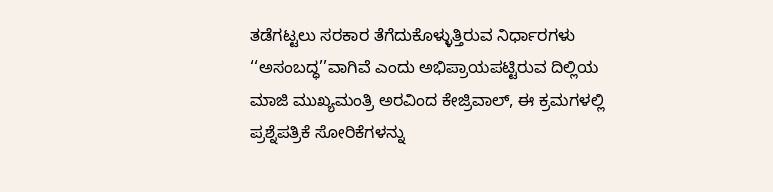ತಡೆಗಟ್ಟಲು ಸರಕಾರ ತೆಗೆದುಕೊಳ್ಳುತ್ತಿರುವ ನಿರ್ಧಾರಗಳು ‘‘ಅಸಂಬದ್ಧ’’ವಾಗಿವೆ ಎಂದು ಅಭಿಪ್ರಾಯಪಟ್ಟಿರುವ ದಿಲ್ಲಿಯ ಮಾಜಿ ಮುಖ್ಯಮಂತ್ರಿ ಅರವಿಂದ ಕೇಜ್ರಿವಾಲ್, ಈ ಕ್ರಮಗಳಲ್ಲಿ ಪ್ರಶ್ನೆಪತ್ರಿಕೆ ಸೋರಿಕೆಗಳನ್ನು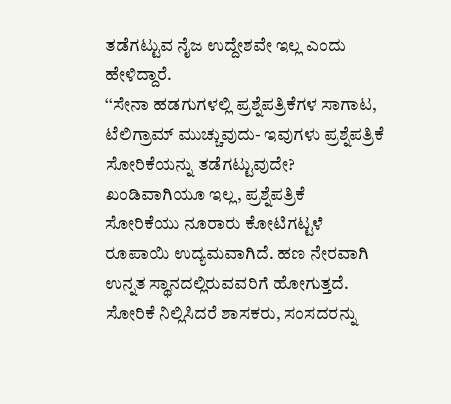ತಡೆಗಟ್ಟುವ ನೈಜ ಉದ್ದೇಶವೇ ಇಲ್ಲ ಎಂದು ಹೇಳಿದ್ದಾರೆ.
‘‘ಸೇನಾ ಹಡಗುಗಳಲ್ಲಿ ಪ್ರಶ್ನೆಪತ್ರಿಕೆಗಳ ಸಾಗಾಟ, ಟೆಲಿಗ್ರಾಮ್ ಮುಚ್ಚುವುದು- ಇವುಗಳು ಪ್ರಶ್ನೆಪತ್ರಿಕೆ ಸೋರಿಕೆಯನ್ನು ತಡೆಗಟ್ಟುವುದೇ? ಖಂಡಿವಾಗಿಯೂ ಇಲ್ಲ, ಪ್ರಶ್ನೆಪತ್ರಿಕೆ ಸೋರಿಕೆಯು ನೂರಾರು ಕೋಟಿಗಟ್ಟಳೆ ರೂಪಾಯಿ ಉದ್ಯಮವಾಗಿದೆ. ಹಣ ನೇರವಾಗಿ ಉನ್ನತ ಸ್ಥಾನದಲ್ಲಿರುವವರಿಗೆ ಹೋಗುತ್ತದೆ. ಸೋರಿಕೆ ನಿಲ್ಲಿಸಿದರೆ ಶಾಸಕರು, ಸಂಸದರನ್ನು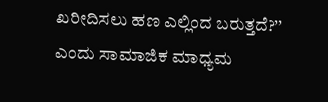ಖರೀದಿಸಲು ಹಣ ಎಲ್ಲಿಂದ ಬರುತ್ತದೆ?’’ ಎಂದು ಸಾಮಾಜಿಕ ಮಾಧ್ಯಮ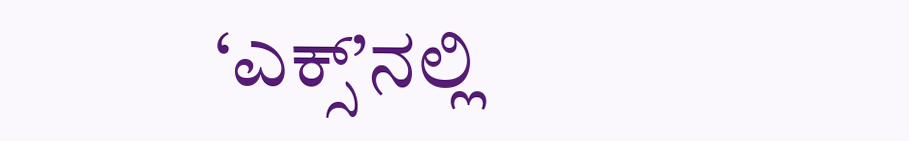‘ಎಕ್ಸ್’ನಲ್ಲಿ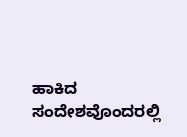ಹಾಕಿದ ಸಂದೇಶವೊಂದರಲ್ಲಿ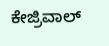ಕೇಜ್ರಿವಾಲ್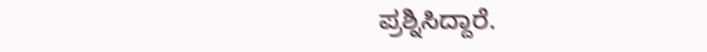ಪ್ರಶ್ನಿಸಿದ್ದಾರೆ.